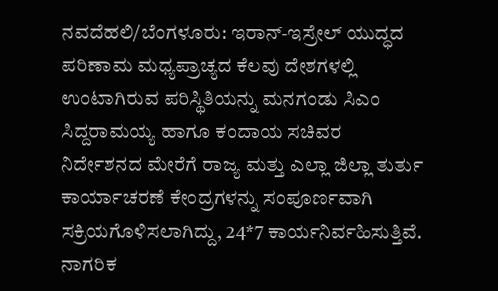ನವದೆಹಲಿ/ಬೆಂಗಳೂರು: ಇರಾನ್-ಇಸ್ರೇಲ್ ಯುದ್ಧದ ಪರಿಣಾಮ ಮಧ್ಯಪ್ರಾಚ್ಯದ ಕೆಲವು ದೇಶಗಳಲ್ಲಿ ಉಂಟಾಗಿರುವ ಪರಿಸ್ಥಿತಿಯನ್ನು ಮನಗಂಡು ಸಿಎಂ ಸಿದ್ದರಾಮಯ್ಯ ಹಾಗೂ ಕಂದಾಯ ಸಚಿವರ ನಿರ್ದೇಶನದ ಮೇರೆಗೆ ರಾಜ್ಯ ಮತ್ತು ಎಲ್ಲಾ ಜಿಲ್ಲಾ ತುರ್ತು ಕಾರ್ಯಾಚರಣೆ ಕೇಂದ್ರಗಳನ್ನು ಸಂಪೂರ್ಣವಾಗಿ ಸಕ್ರಿಯಗೊಳಿಸಲಾಗಿದ್ದು, 24*7 ಕಾರ್ಯನಿರ್ವಹಿಸುತ್ತಿವೆ.
ನಾಗರಿಕ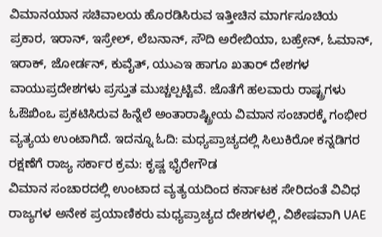ವಿಮಾನಯಾನ ಸಚಿವಾಲಯ ಹೊರಡಿಸಿರುವ ಇತ್ತೀಚಿನ ಮಾರ್ಗಸೂಚಿಯ ಪ್ರಕಾರ, ಇರಾನ್, ಇಸ್ರೇಲ್, ಲೆಬನಾನ್, ಸೌದಿ ಅರೇಬಿಯಾ, ಬಹ್ರೇನ್, ಓಮಾನ್, ಇರಾಕ್, ಜೋರ್ಡನ್, ಕುವೈತ್, ಯುಎಇ ಹಾಗೂ ಖತಾರ್ ದೇಶಗಳ ವಾಯುಪ್ರದೇಶಗಳು ಪ್ರಸ್ತುತ ಮುಚ್ಚಲ್ಪಟ್ಟಿವೆ. ಜೊತೆಗೆ ಹಲವಾರು ರಾಷ್ಟ್ರಗಳು ಓಔಖಿಂಒ ಪ್ರಕಟಿಸಿರುವ ಹಿನ್ನೆಲೆ ಅಂತಾರಾಷ್ಟ್ರೀಯ ವಿಮಾನ ಸಂಚಾರಕ್ಕೆ ಗಂಭೀರ ವ್ಯತ್ಯಯ ಉಂಟಾಗಿದೆ. ಇದನ್ನೂ ಓದಿ: ಮಧ್ಯಪ್ರಾಚ್ಯದಲ್ಲಿ ಸಿಲುಕಿರೋ ಕನ್ನಡಿಗರ ರಕ್ಷಣೆಗೆ ರಾಜ್ಯ ಸರ್ಕಾರ ಕ್ರಮ: ಕೃಷ್ಣ ಭೈರೇಗೌಡ
ವಿಮಾನ ಸಂಚಾರದಲ್ಲಿ ಉಂಟಾದ ವ್ಯತ್ಯಯದಿಂದ ಕರ್ನಾಟಕ ಸೇರಿದಂತೆ ವಿವಿಧ ರಾಜ್ಯಗಳ ಅನೇಕ ಪ್ರಯಾಣಿಕರು ಮಧ್ಯಪ್ರಾಚ್ಯದ ದೇಶಗಳಲ್ಲಿ, ವಿಶೇಷವಾಗಿ UAE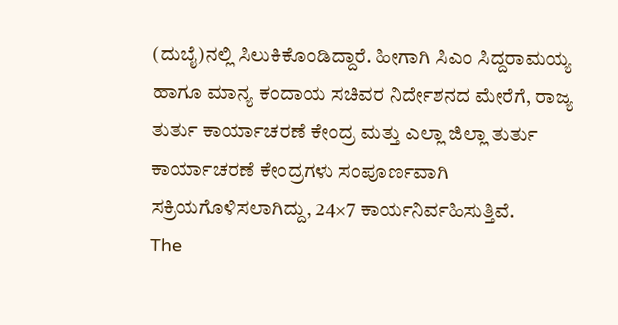(ದುಬೈ)ನಲ್ಲಿ ಸಿಲುಕಿಕೊಂಡಿದ್ದಾರೆ. ಹೀಗಾಗಿ ಸಿಎಂ ಸಿದ್ದರಾಮಯ್ಯ ಹಾಗೂ ಮಾನ್ಯ ಕಂದಾಯ ಸಚಿವರ ನಿರ್ದೇಶನದ ಮೇರೆಗೆ, ರಾಜ್ಯ ತುರ್ತು ಕಾರ್ಯಾಚರಣೆ ಕೇಂದ್ರ ಮತ್ತು ಎಲ್ಲಾ ಜಿಲ್ಲಾ ತುರ್ತು ಕಾರ್ಯಾಚರಣೆ ಕೇಂದ್ರಗಳು ಸಂಪೂರ್ಣವಾಗಿ ಸಕ್ರಿಯಗೊಳಿಸಲಾಗಿದ್ದು, 24×7 ಕಾರ್ಯನಿರ್ವಹಿಸುತ್ತಿವೆ.
The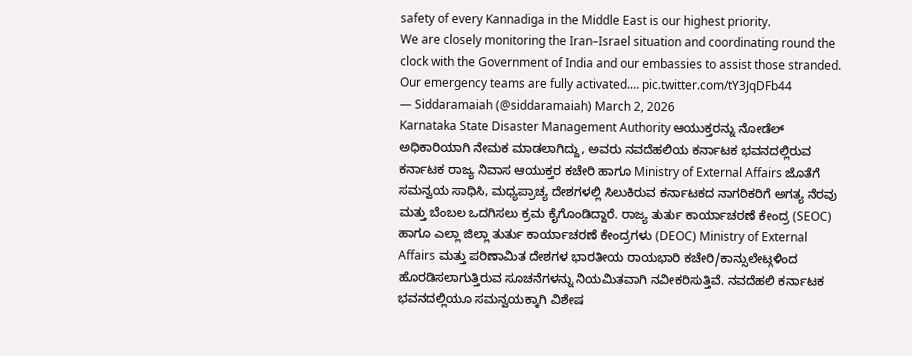safety of every Kannadiga in the Middle East is our highest priority.
We are closely monitoring the Iran–Israel situation and coordinating round the clock with the Government of India and our embassies to assist those stranded.
Our emergency teams are fully activated.… pic.twitter.com/tY3JqDFb44
— Siddaramaiah (@siddaramaiah) March 2, 2026
Karnataka State Disaster Management Authority ಆಯುಕ್ತರನ್ನು ನೋಡೆಲ್ ಅಧಿಕಾರಿಯಾಗಿ ನೇಮಕ ಮಾಡಲಾಗಿದ್ದು, ಅವರು ನವದೆಹಲಿಯ ಕರ್ನಾಟಕ ಭವನದಲ್ಲಿರುವ ಕರ್ನಾಟಕ ರಾಜ್ಯ ನಿವಾಸ ಆಯುಕ್ತರ ಕಚೇರಿ ಹಾಗೂ Ministry of External Affairs ಜೊತೆಗೆ ಸಮನ್ವಯ ಸಾಧಿಸಿ, ಮಧ್ಯಪ್ರಾಚ್ಯ ದೇಶಗಳಲ್ಲಿ ಸಿಲುಕಿರುವ ಕರ್ನಾಟಕದ ನಾಗರಿಕರಿಗೆ ಅಗತ್ಯ ನೆರವು ಮತ್ತು ಬೆಂಬಲ ಒದಗಿಸಲು ಕ್ರಮ ಕೈಗೊಂಡಿದ್ದಾರೆ. ರಾಜ್ಯ ತುರ್ತು ಕಾರ್ಯಾಚರಣೆ ಕೇಂದ್ರ (SEOC) ಹಾಗೂ ಎಲ್ಲಾ ಜಿಲ್ಲಾ ತುರ್ತು ಕಾರ್ಯಾಚರಣೆ ಕೇಂದ್ರಗಳು (DEOC) Ministry of External Affairs ಮತ್ತು ಪರಿಣಾಮಿತ ದೇಶಗಳ ಭಾರತೀಯ ರಾಯಭಾರಿ ಕಚೇರಿ/ಕಾನ್ಸುಲೇಟ್ಗಳಿಂದ ಹೊರಡಿಸಲಾಗುತ್ತಿರುವ ಸೂಚನೆಗಳನ್ನು ನಿಯಮಿತವಾಗಿ ನವೀಕರಿಸುತ್ತಿವೆ. ನವದೆಹಲಿ ಕರ್ನಾಟಕ ಭವನದಲ್ಲಿಯೂ ಸಮನ್ವಯಕ್ಕಾಗಿ ವಿಶೇಷ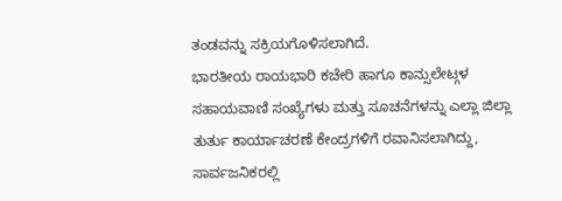ತಂಡವನ್ನು ಸಕ್ರಿಯಗೊಳಿಸಲಾಗಿದೆ.
ಭಾರತೀಯ ರಾಯಭಾರಿ ಕಚೇರಿ ಹಾಗೂ ಕಾನ್ಸುಲೇಟ್ಗಳ ಸಹಾಯವಾಣಿ ಸಂಖ್ಯೆಗಳು ಮತ್ತು ಸೂಚನೆಗಳನ್ನು ಎಲ್ಲಾ ಜಿಲ್ಲಾ ತುರ್ತು ಕಾರ್ಯಾಚರಣೆ ಕೇಂದ್ರಗಳಿಗೆ ರವಾನಿಸಲಾಗಿದ್ದು, ಸಾರ್ವಜನಿಕರಲ್ಲಿ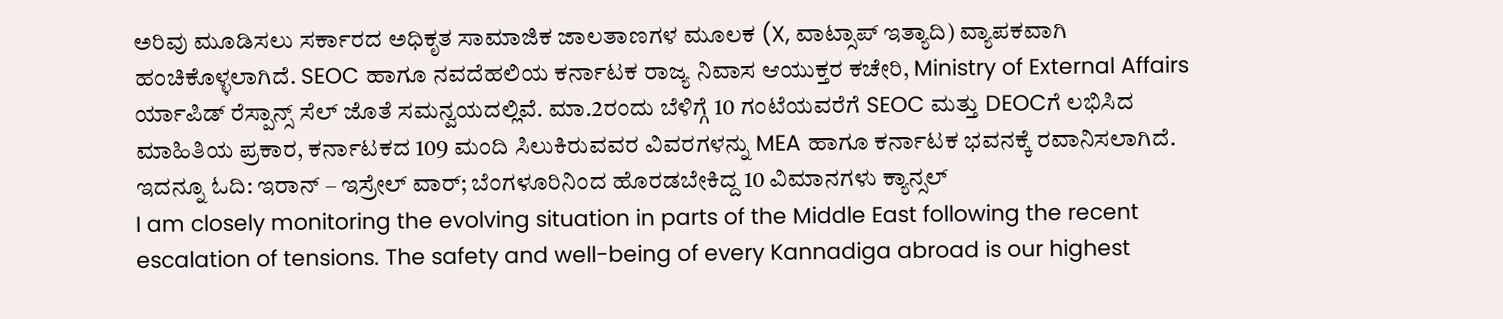ಅರಿವು ಮೂಡಿಸಲು ಸರ್ಕಾರದ ಅಧಿಕೃತ ಸಾಮಾಜಿಕ ಜಾಲತಾಣಗಳ ಮೂಲಕ (X, ವಾಟ್ಸಾಪ್ ಇತ್ಯಾದಿ) ವ್ಯಾಪಕವಾಗಿ ಹಂಚಿಕೊಳ್ಳಲಾಗಿದೆ. SEOC ಹಾಗೂ ನವದೆಹಲಿಯ ಕರ್ನಾಟಕ ರಾಜ್ಯ ನಿವಾಸ ಆಯುಕ್ತರ ಕಚೇರಿ, Ministry of External Affairs ರ್ಯಾಪಿಡ್ ರೆಸ್ಪಾನ್ಸ್ ಸೆಲ್ ಜೊತೆ ಸಮನ್ವಯದಲ್ಲಿವೆ. ಮಾ.2ರಂದು ಬೆಳಿಗ್ಗೆ 10 ಗಂಟೆಯವರೆಗೆ SEOC ಮತ್ತು DEOCಗೆ ಲಭಿಸಿದ ಮಾಹಿತಿಯ ಪ್ರಕಾರ, ಕರ್ನಾಟಕದ 109 ಮಂದಿ ಸಿಲುಕಿರುವವರ ವಿವರಗಳನ್ನು MEA ಹಾಗೂ ಕರ್ನಾಟಕ ಭವನಕ್ಕೆ ರವಾನಿಸಲಾಗಿದೆ. ಇದನ್ನೂ ಓದಿ: ಇರಾನ್ – ಇಸ್ರೇಲ್ ವಾರ್; ಬೆಂಗಳೂರಿನಿಂದ ಹೊರಡಬೇಕಿದ್ದ 10 ವಿಮಾನಗಳು ಕ್ಯಾನ್ಸಲ್
I am closely monitoring the evolving situation in parts of the Middle East following the recent escalation of tensions. The safety and well-being of every Kannadiga abroad is our highest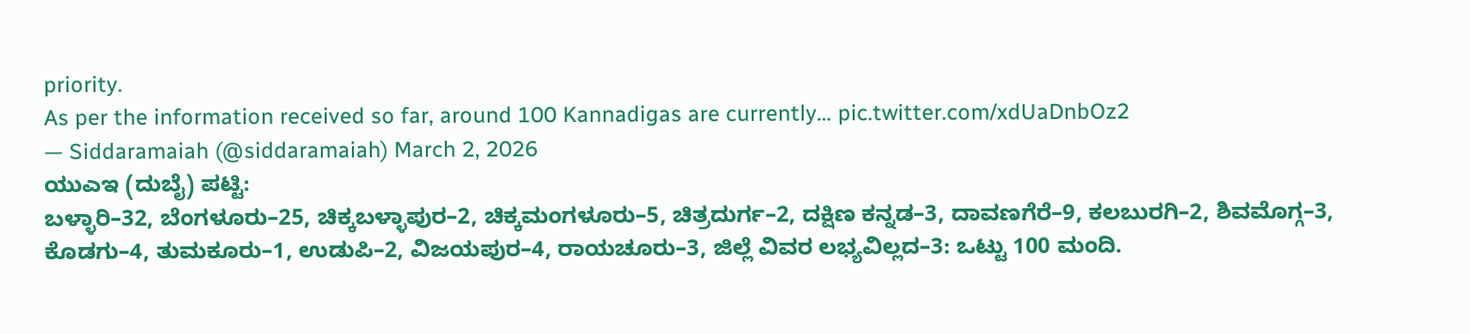priority.
As per the information received so far, around 100 Kannadigas are currently… pic.twitter.com/xdUaDnbOz2
— Siddaramaiah (@siddaramaiah) March 2, 2026
ಯುಎಇ (ದುಬೈ) ಪಟ್ಟಿ:
ಬಳ್ಳಾರಿ–32, ಬೆಂಗಳೂರು–25, ಚಿಕ್ಕಬಳ್ಳಾಪುರ–2, ಚಿಕ್ಕಮಂಗಳೂರು–5, ಚಿತ್ರದುರ್ಗ–2, ದಕ್ಷಿಣ ಕನ್ನಡ–3, ದಾವಣಗೆರೆ–9, ಕಲಬುರಗಿ–2, ಶಿವಮೊಗ್ಗ–3, ಕೊಡಗು–4, ತುಮಕೂರು–1, ಉಡುಪಿ–2, ವಿಜಯಪುರ–4, ರಾಯಚೂರು–3, ಜಿಲ್ಲೆ ವಿವರ ಲಭ್ಯವಿಲ್ಲದ–3: ಒಟ್ಟು 100 ಮಂದಿ.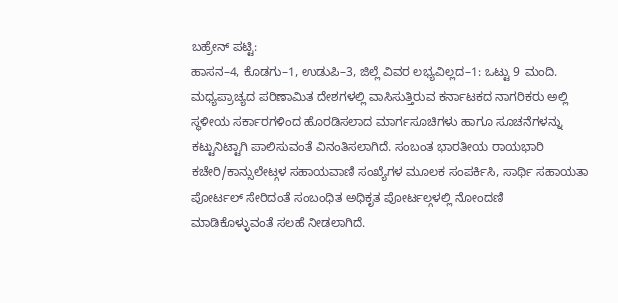ಬಹ್ರೇನ್ ಪಟ್ಟಿ:
ಹಾಸನ–4, ಕೊಡಗು–1, ಉಡುಪಿ–3, ಜಿಲ್ಲೆ ವಿವರ ಲಭ್ಯವಿಲ್ಲದ–1: ಒಟ್ಟು 9 ಮಂದಿ.
ಮಧ್ಯಪ್ರಾಚ್ಯದ ಪರಿಣಾಮಿತ ದೇಶಗಳಲ್ಲಿ ವಾಸಿಸುತ್ತಿರುವ ಕರ್ನಾಟಕದ ನಾಗರಿಕರು ಅಲ್ಲಿ ಸ್ಥಳೀಯ ಸರ್ಕಾರಗಳಿಂದ ಹೊರಡಿಸಲಾದ ಮಾರ್ಗಸೂಚಿಗಳು ಹಾಗೂ ಸೂಚನೆಗಳನ್ನು ಕಟ್ಟುನಿಟ್ಟಾಗಿ ಪಾಲಿಸುವಂತೆ ವಿನಂತಿಸಲಾಗಿದೆ. ಸಂಬಂತ ಭಾರತೀಯ ರಾಯಭಾರಿ ಕಚೇರಿ/ಕಾನ್ಸುಲೇಟ್ಗಳ ಸಹಾಯವಾಣಿ ಸಂಖ್ಯೆಗಳ ಮೂಲಕ ಸಂಪರ್ಕಿಸಿ, ಸಾರ್ಥಿ ಸಹಾಯತಾ ಪೋರ್ಟಲ್ ಸೇರಿದಂತೆ ಸಂಬಂಧಿತ ಅಧಿಕೃತ ಪೋರ್ಟಲ್ಗಳಲ್ಲಿ ನೋಂದಣಿ ಮಾಡಿಕೊಳ್ಳುವಂತೆ ಸಲಹೆ ನೀಡಲಾಗಿದೆ.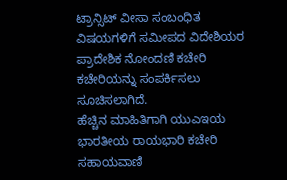ಟ್ರಾನ್ಸಿಟ್ ವೀಸಾ ಸಂಬಂಧಿತ ವಿಷಯಗಳಿಗೆ ಸಮೀಪದ ವಿದೇಶಿಯರ ಪ್ರಾದೇಶಿಕ ನೋಂದಣಿ ಕಚೇರಿ ಕಚೇರಿಯನ್ನು ಸಂಪರ್ಕಿಸಲು ಸೂಚಿಸಲಾಗಿದೆ.
ಹೆಚ್ಚಿನ ಮಾಹಿತಿಗಾಗಿ ಯುಎಇಯ ಭಾರತೀಯ ರಾಯಭಾರಿ ಕಚೇರಿ ಸಹಾಯವಾಣಿ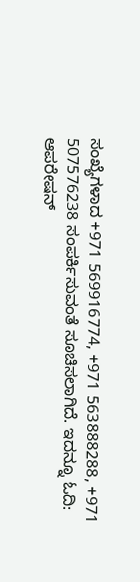ಸಂಖ್ಯೆಗಳಾದ +971 569916774, +971 563888288, +971 507576238 ಸಂಪರ್ಕಿಸುವಂತೆ ಸೂಚಿಸಲಾಗಿದೆ. ಇದನ್ನೂ ಓದಿ: ಆಪರೇಷನ್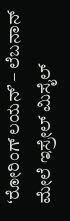ʻರೋರಿಂಗ್ ಲಯನ್ʼ – ಲೆಬನಾನ್ ಮೇಲೆ ಇಸ್ರೇಲ್ ಮಿಸೈಲ್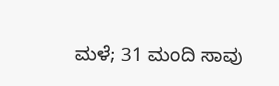ಮಳೆ; 31 ಮಂದಿ ಸಾವು